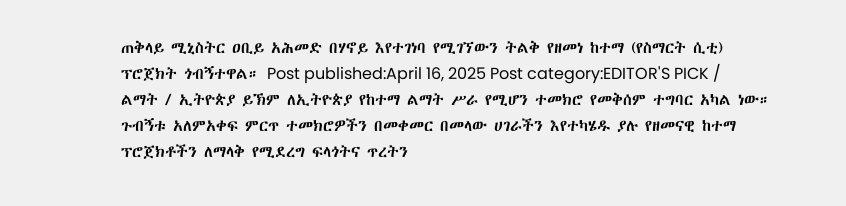ጠቅላይ ሚኒስትር ዐቢይ አሕመድ በሃኖይ እየተገነባ የሚገኘውን ትልቅ የዘመነ ከተማ (የስማርት ሲቲ) ፕሮጀክት ጎብኝተዋል። Post published:April 16, 2025 Post category:EDITOR'S PICK / ልማት / ኢትዮጵያ ይኽም ለኢትዮጵያ የከተማ ልማት ሥራ የሚሆን ተመክሮ የመቅሰም ተግባር አካል ነው። ጉብኝቱ አለምአቀፍ ምርጥ ተመክሮዎችን በመቀመር በመላው ሀገራችን እየተካሄዱ ያሉ የዘመናዊ ከተማ ፕሮጀክቶችን ለማላቅ የሚደረግ ፍላጎትና ጥረትን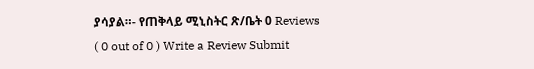ያሳያል።- የጠቅላይ ሚኒስትር ጽ/ቤት 0 Reviews ( 0 out of 0 ) Write a Review Submit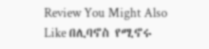Review You Might Also Like በሊባኖስ የሚኖሩ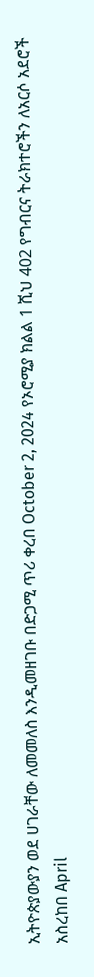ኢትዮጵያውያን ወደ ሀገራቸው ለመመለስ እንዲመዘገቡ በድጋሚ ጥሪ ቀረበ October 2, 2024 የኦሮሚያ ክልል 1 ሺህ 402 የግብርና ትራክተሮችን ለአርሶ አደሮች አስረከበ April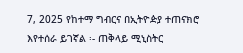7, 2025 የከተማ ግብርና በኢትዮዽያ ተጠናክሮ እየተሰራ ይገኛል ፡- ጠቅላይ ሚኒስትር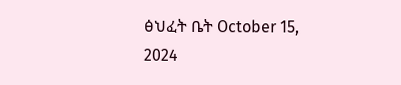ፅህፈት ቤት October 15, 2024